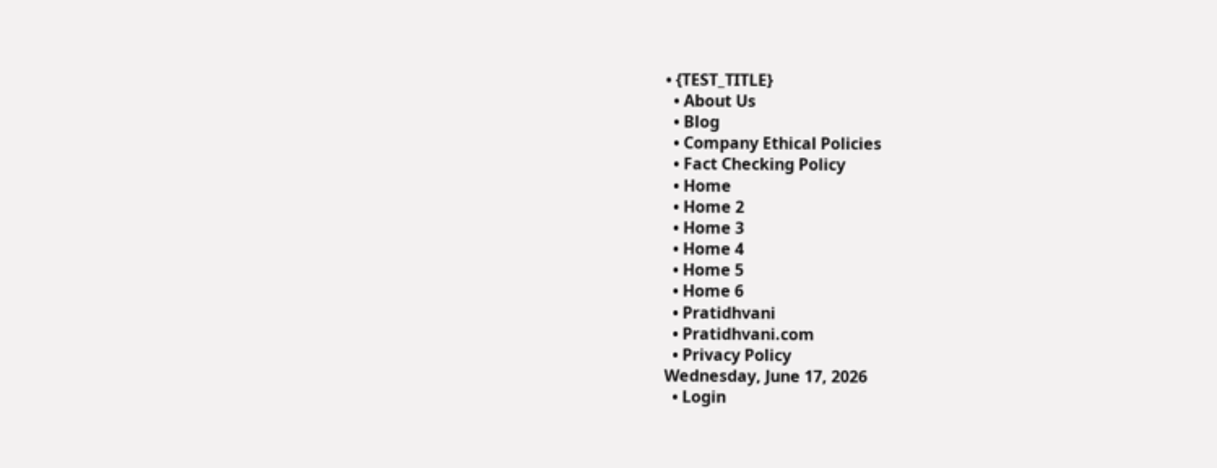• {TEST_TITLE}
  • About Us
  • Blog
  • Company Ethical Policies
  • Fact Checking Policy
  • Home
  • Home 2
  • Home 3
  • Home 4
  • Home 5
  • Home 6
  • Pratidhvani
  • Pratidhvani.com
  • Privacy Policy
Wednesday, June 17, 2026
  • Login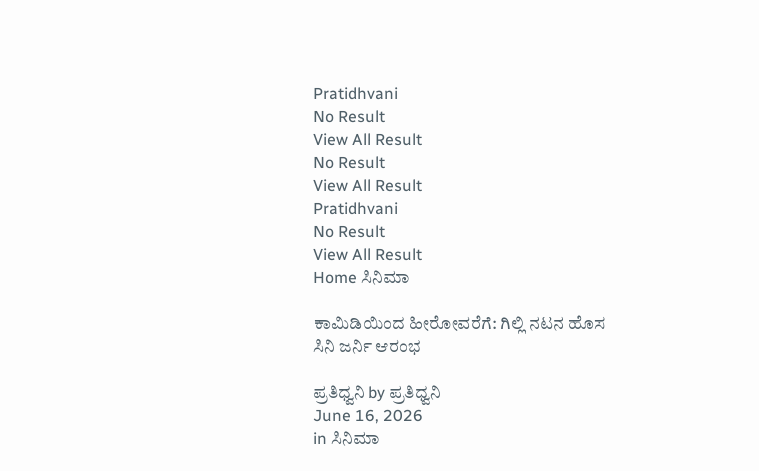Pratidhvani
No Result
View All Result
No Result
View All Result
Pratidhvani
No Result
View All Result
Home ಸಿನಿಮಾ

ಕಾಮಿಡಿಯಿಂದ ಹೀರೋವರೆಗೆ: ಗಿಲ್ಲಿ ನಟನ ಹೊಸ ಸಿನಿ ಜರ್ನಿ ಆರಂಭ

ಪ್ರತಿಧ್ವನಿ by ಪ್ರತಿಧ್ವನಿ
June 16, 2026
in ಸಿನಿಮಾ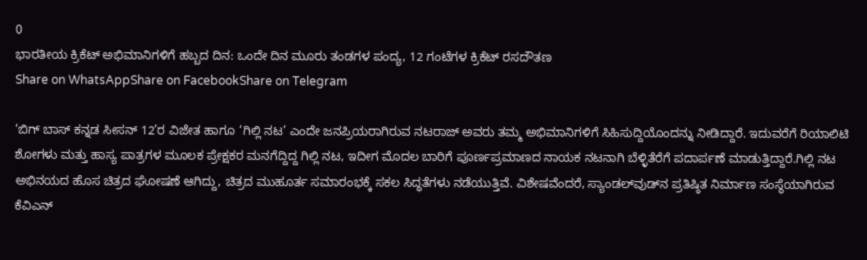0
ಭಾರತೀಯ ಕ್ರಿಕೆಟ್ ಅಭಿಮಾನಿಗಳಿಗೆ ಹಬ್ಬದ ದಿನ: ಒಂದೇ ದಿನ ಮೂರು ತಂಡಗಳ ಪಂದ್ಯ, 12 ಗಂಟೆಗಳ ಕ್ರಿಕೆಟ್ ರಸದೌತಣ
Share on WhatsAppShare on FacebookShare on Telegram

‘ಬಿಗ್ ಬಾಸ್ ಕನ್ನಡ ಸೀಸನ್ 12’ರ ವಿಜೇತ ಹಾಗೂ ‘ಗಿಲ್ಲಿ ನಟ’ ಎಂದೇ ಜನಪ್ರಿಯರಾಗಿರುವ ನಟರಾಜ್ ಅವರು ತಮ್ಮ ಅಭಿಮಾನಿಗಳಿಗೆ ಸಿಹಿಸುದ್ದಿಯೊಂದನ್ನು ನೀಡಿದ್ದಾರೆ. ಇದುವರೆಗೆ ರಿಯಾಲಿಟಿ ಶೋಗಳು ಮತ್ತು ಹಾಸ್ಯ ಪಾತ್ರಗಳ ಮೂಲಕ ಪ್ರೇಕ್ಷಕರ ಮನಗೆದ್ದಿದ್ದ ಗಿಲ್ಲಿ ನಟ, ಇದೀಗ ಮೊದಲ ಬಾರಿಗೆ ಪೂರ್ಣಪ್ರಮಾಣದ ನಾಯಕ ನಟನಾಗಿ ಬೆಳ್ಳಿತೆರೆಗೆ ಪದಾರ್ಪಣೆ ಮಾಡುತ್ತಿದ್ದಾರೆ.ಗಿಲ್ಲಿ ನಟ ಅಭಿನಯದ ಹೊಸ ಚಿತ್ರದ ಘೋಷಣೆ ಆಗಿದ್ದು, ಚಿತ್ರದ ಮುಹೂರ್ತ ಸಮಾರಂಭಕ್ಕೆ ಸಕಲ ಸಿದ್ಧತೆಗಳು ನಡೆಯುತ್ತಿವೆ. ವಿಶೇಷವೆಂದರೆ, ಸ್ಯಾಂಡಲ್‌ವುಡ್‌ನ ಪ್ರತಿಷ್ಠಿತ ನಿರ್ಮಾಣ ಸಂಸ್ಥೆಯಾಗಿರುವ ಕೆವಿಎನ್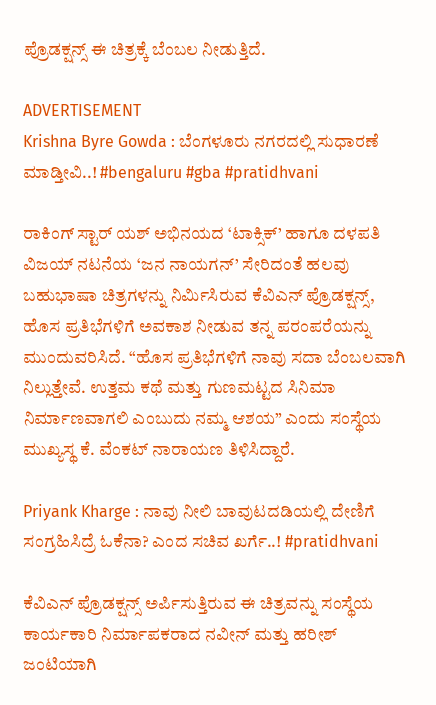ಪ್ರೊಡಕ್ಷನ್ಸ್ ಈ ಚಿತ್ರಕ್ಕೆ ಬೆಂಬಲ ನೀಡುತ್ತಿದೆ.

ADVERTISEMENT
Krishna Byre Gowda : ಬೆಂಗಳೂರು ನಗರದಲ್ಲಿ ಸುಧಾರಣೆ ಮಾಡ್ತೀವಿ..! #bengaluru #gba #pratidhvani

ರಾಕಿಂಗ್ ಸ್ಟಾರ್ ಯಶ್ ಅಭಿನಯದ ‘ಟಾಕ್ಸಿಕ್’ ಹಾಗೂ ದಳಪತಿ ವಿಜಯ್ ನಟನೆಯ ‘ಜನ ನಾಯಗನ್’ ಸೇರಿದಂತೆ ಹಲವು ಬಹುಭಾಷಾ ಚಿತ್ರಗಳನ್ನು ನಿರ್ಮಿಸಿರುವ ಕೆವಿಎನ್ ಪ್ರೊಡಕ್ಷನ್ಸ್, ಹೊಸ ಪ್ರತಿಭೆಗಳಿಗೆ ಅವಕಾಶ ನೀಡುವ ತನ್ನ ಪರಂಪರೆಯನ್ನು ಮುಂದುವರಿಸಿದೆ. “ಹೊಸ ಪ್ರತಿಭೆಗಳಿಗೆ ನಾವು ಸದಾ ಬೆಂಬಲವಾಗಿ ನಿಲ್ಲುತ್ತೇವೆ. ಉತ್ತಮ ಕಥೆ ಮತ್ತು ಗುಣಮಟ್ಟದ ಸಿನಿಮಾ ನಿರ್ಮಾಣವಾಗಲಿ ಎಂಬುದು ನಮ್ಮ ಆಶಯ” ಎಂದು ಸಂಸ್ಥೆಯ ಮುಖ್ಯಸ್ಥ ಕೆ. ವೆಂಕಟ್ ನಾರಾಯಣ ತಿಳಿಸಿದ್ದಾರೆ.

Priyank Kharge : ನಾವು ನೀಲಿ ಬಾವುಟದಡಿಯಲ್ಲಿ ದೇಣಿಗೆ ಸಂಗ್ರಹಿಸಿದ್ರೆ ಓಕೆನಾ? ಎಂದ ಸಚಿವ ಖರ್ಗೆ..! #pratidhvani

ಕೆವಿಎನ್ ಪ್ರೊಡಕ್ಷನ್ಸ್ ಅರ್ಪಿಸುತ್ತಿರುವ ಈ ಚಿತ್ರವನ್ನು ಸಂಸ್ಥೆಯ ಕಾರ್ಯಕಾರಿ ನಿರ್ಮಾಪಕರಾದ ನವೀನ್ ಮತ್ತು ಹರೀಶ್ ಜಂಟಿಯಾಗಿ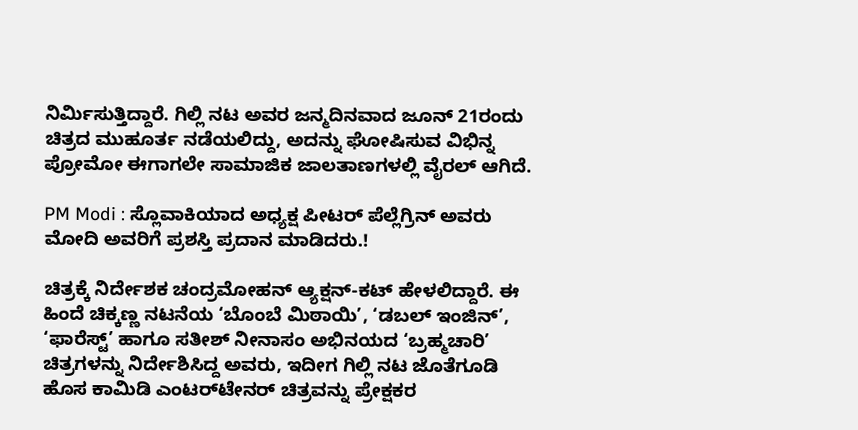ನಿರ್ಮಿಸುತ್ತಿದ್ದಾರೆ. ಗಿಲ್ಲಿ ನಟ ಅವರ ಜನ್ಮದಿನವಾದ ಜೂನ್ 21ರಂದು ಚಿತ್ರದ ಮುಹೂರ್ತ ನಡೆಯಲಿದ್ದು, ಅದನ್ನು ಘೋಷಿಸುವ ವಿಭಿನ್ನ ಪ್ರೋಮೋ ಈಗಾಗಲೇ ಸಾಮಾಜಿಕ ಜಾಲತಾಣಗಳಲ್ಲಿ ವೈರಲ್ ಆಗಿದೆ.

PM Modi : ಸ್ಲೊವಾಕಿಯಾದ ಅಧ್ಯಕ್ಷ ಪೀಟರ್‌ ಪೆಲ್ಲೆಗ್ರಿನ್‌ ಅವರು ಮೋದಿ ಅವರಿಗೆ ಪ್ರಶಸ್ತಿ ಪ್ರದಾನ ಮಾಡಿದರು.!

ಚಿತ್ರಕ್ಕೆ ನಿರ್ದೇಶಕ ಚಂದ್ರಮೋಹನ್ ಆ್ಯಕ್ಷನ್-ಕಟ್ ಹೇಳಲಿದ್ದಾರೆ. ಈ ಹಿಂದೆ ಚಿಕ್ಕಣ್ಣ ನಟನೆಯ ‘ಬೊಂಬೆ ಮಿಠಾಯಿ’, ‘ಡಬಲ್ ಇಂಜಿನ್’, ‘ಫಾರೆಸ್ಟ್’ ಹಾಗೂ ಸತೀಶ್ ನೀನಾಸಂ ಅಭಿನಯದ ‘ಬ್ರಹ್ಮಚಾರಿ’ ಚಿತ್ರಗಳನ್ನು ನಿರ್ದೇಶಿಸಿದ್ದ ಅವರು, ಇದೀಗ ಗಿಲ್ಲಿ ನಟ ಜೊತೆಗೂಡಿ ಹೊಸ ಕಾಮಿಡಿ ಎಂಟರ್‌ಟೇನರ್ ಚಿತ್ರವನ್ನು ಪ್ರೇಕ್ಷಕರ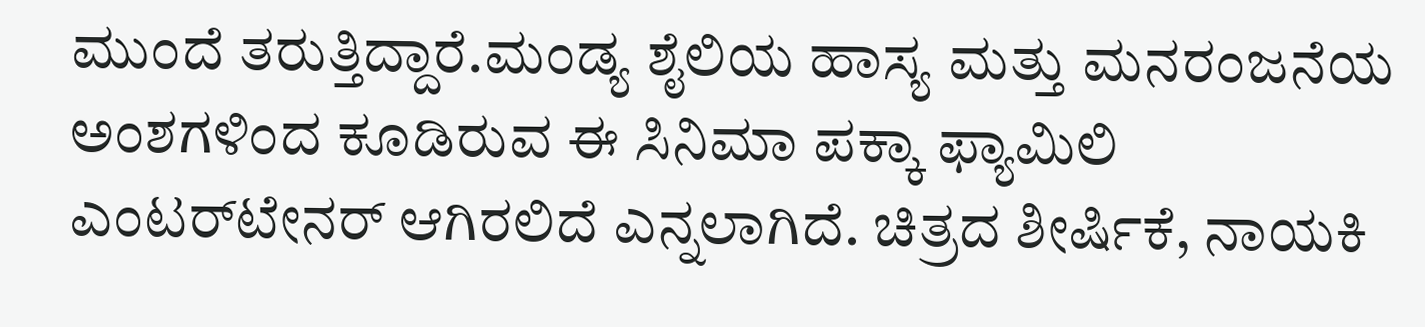ಮುಂದೆ ತರುತ್ತಿದ್ದಾರೆ.ಮಂಡ್ಯ ಶೈಲಿಯ ಹಾಸ್ಯ ಮತ್ತು ಮನರಂಜನೆಯ ಅಂಶಗಳಿಂದ ಕೂಡಿರುವ ಈ ಸಿನಿಮಾ ಪಕ್ಕಾ ಫ್ಯಾಮಿಲಿ ಎಂಟರ್‌ಟೇನರ್ ಆಗಿರಲಿದೆ ಎನ್ನಲಾಗಿದೆ. ಚಿತ್ರದ ಶೀರ್ಷಿಕೆ, ನಾಯಕಿ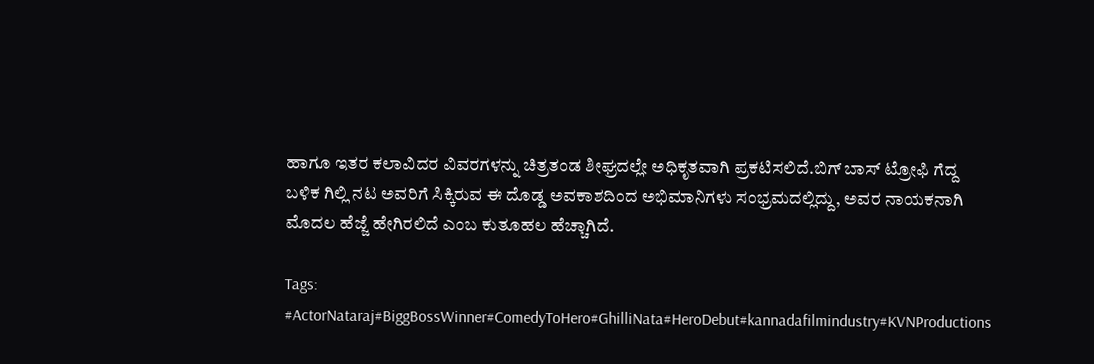ಹಾಗೂ ಇತರ ಕಲಾವಿದರ ವಿವರಗಳನ್ನು ಚಿತ್ರತಂಡ ಶೀಘ್ರದಲ್ಲೇ ಅಧಿಕೃತವಾಗಿ ಪ್ರಕಟಿಸಲಿದೆ.ಬಿಗ್ ಬಾಸ್ ಟ್ರೋಫಿ ಗೆದ್ದ ಬಳಿಕ ಗಿಲ್ಲಿ ನಟ ಅವರಿಗೆ ಸಿಕ್ಕಿರುವ ಈ ದೊಡ್ಡ ಅವಕಾಶದಿಂದ ಅಭಿಮಾನಿಗಳು ಸಂಭ್ರಮದಲ್ಲಿದ್ದು, ಅವರ ನಾಯಕನಾಗಿ ಮೊದಲ ಹೆಜ್ಜೆ ಹೇಗಿರಲಿದೆ ಎಂಬ ಕುತೂಹಲ ಹೆಚ್ಚಾಗಿದೆ.

Tags: #ActorNataraj#BiggBossWinner#ComedyToHero#GhilliNata#HeroDebut#kannadafilmindustry#KVNProductions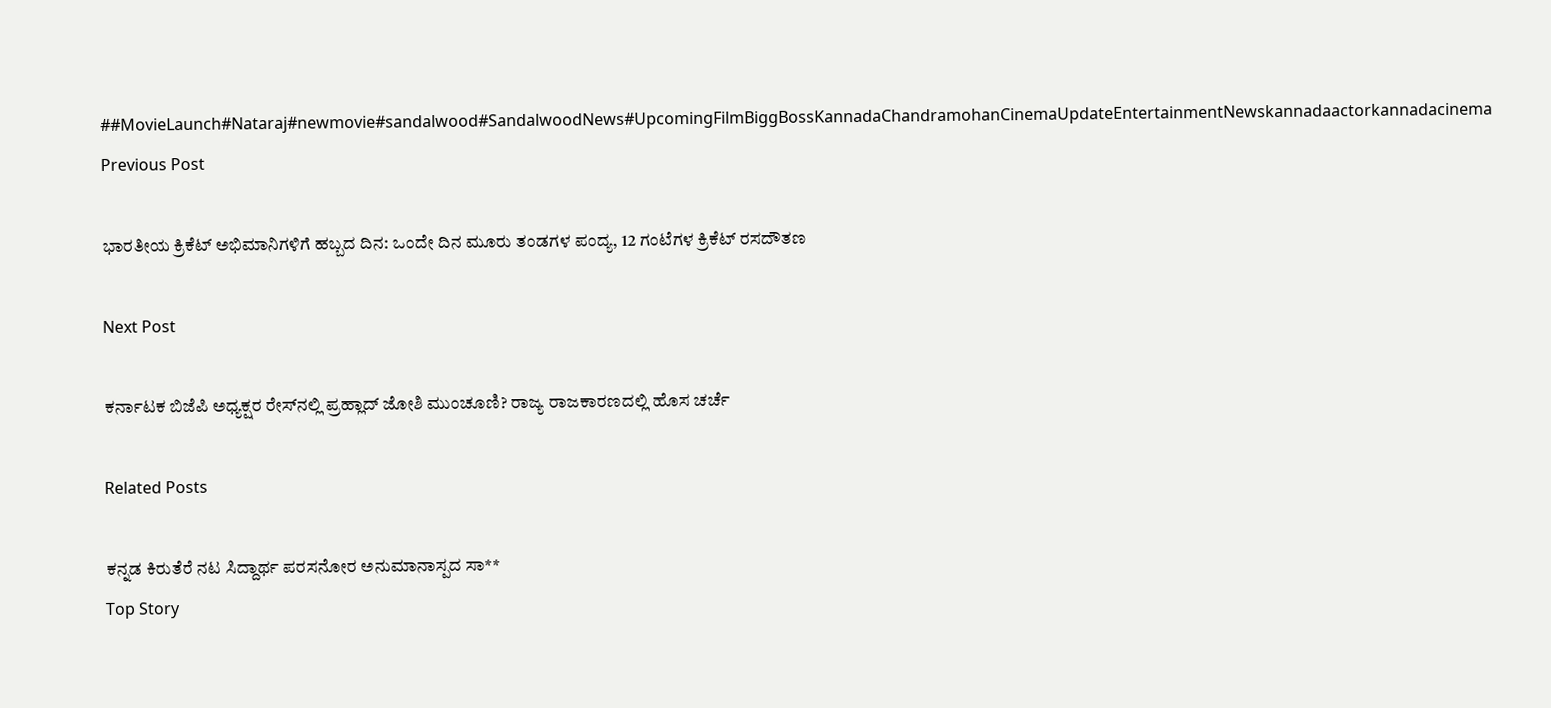##MovieLaunch#Nataraj#newmovie#sandalwood#SandalwoodNews#UpcomingFilmBiggBossKannadaChandramohanCinemaUpdateEntertainmentNewskannadaactorkannadacinema
Previous Post

ಭಾರತೀಯ ಕ್ರಿಕೆಟ್ ಅಭಿಮಾನಿಗಳಿಗೆ ಹಬ್ಬದ ದಿನ: ಒಂದೇ ದಿನ ಮೂರು ತಂಡಗಳ ಪಂದ್ಯ, 12 ಗಂಟೆಗಳ ಕ್ರಿಕೆಟ್ ರಸದೌತಣ

Next Post

ಕರ್ನಾಟಕ ಬಿಜೆಪಿ ಅಧ್ಯಕ್ಷರ ರೇಸ್‌ನಲ್ಲಿ ಪ್ರಹ್ಲಾದ್ ಜೋಶಿ ಮುಂಚೂಣಿ? ರಾಜ್ಯ ರಾಜಕಾರಣದಲ್ಲಿ ಹೊಸ ಚರ್ಚೆ

Related Posts

ಕನ್ನಡ ಕಿರುತೆರೆ ನಟ ಸಿದ್ದಾರ್ಥ ಪರಸನೋರ ಅನುಮಾನಾಸ್ಪದ ಸಾ**
Top Story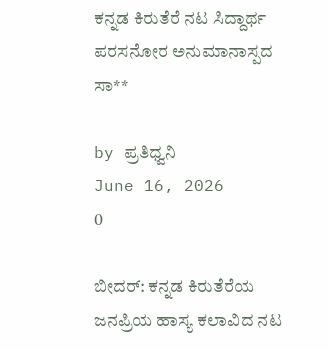ಕನ್ನಡ ಕಿರುತೆರೆ ನಟ ಸಿದ್ದಾರ್ಥ ಪರಸನೋರ ಅನುಮಾನಾಸ್ಪದ ಸಾ**

by ಪ್ರತಿಧ್ವನಿ
June 16, 2026
0

ಬೀದರ್: ಕನ್ನಡ ಕಿರುತೆರೆಯ ಜನಪ್ರಿಯ ಹಾಸ್ಯ ಕಲಾವಿದ ನಟ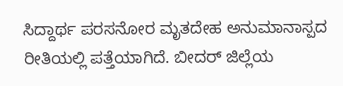ಸಿದ್ದಾರ್ಥ ಪರಸನೋರ ಮೃತದೇಹ ಅನುಮಾನಾಸ್ಪದ ರೀತಿಯಲ್ಲಿ ಪತ್ತೆಯಾಗಿದೆ. ಬೀದರ್ ಜಿಲ್ಲೆಯ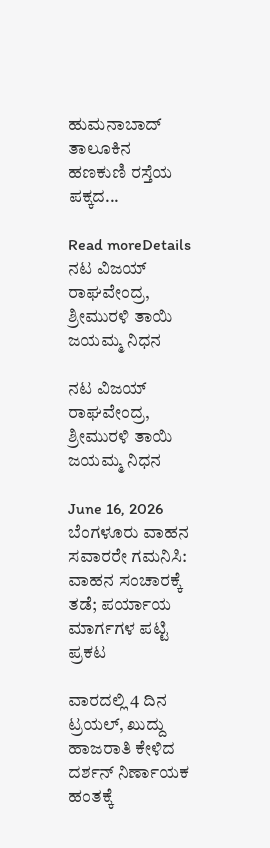ಹುಮನಾಬಾದ್ ತಾಲೂಕಿನ ಹಣಕುಣಿ ರಸ್ತೆಯ ಪಕ್ಕದ...

Read moreDetails
ನಟ ವಿಜಯ್ ರಾಘವೇಂದ್ರ, ಶ್ರೀಮುರಳಿ ತಾಯಿ ಜಯಮ್ಮ ನಿಧನ

ನಟ ವಿಜಯ್ ರಾಘವೇಂದ್ರ, ಶ್ರೀಮುರಳಿ ತಾಯಿ ಜಯಮ್ಮ ನಿಧನ

June 16, 2026
ಬೆಂಗಳೂರು ವಾಹನ ಸವಾರರೇ ಗಮನಿಸಿ: ವಾಹನ ಸಂಚಾರಕ್ಕೆ ತಡೆ; ಪರ್ಯಾಯ ಮಾರ್ಗಗಳ ಪಟ್ಟಿ ಪ್ರಕಟ

ವಾರದಲ್ಲಿ 4 ದಿನ ಟ್ರಯಲ್‌, ಖುದ್ದು ಹಾಜರಾತಿ ಕೇಳಿದ ದರ್ಶನ್‌ ನಿರ್ಣಾಯಕ ಹಂತಕ್ಕೆ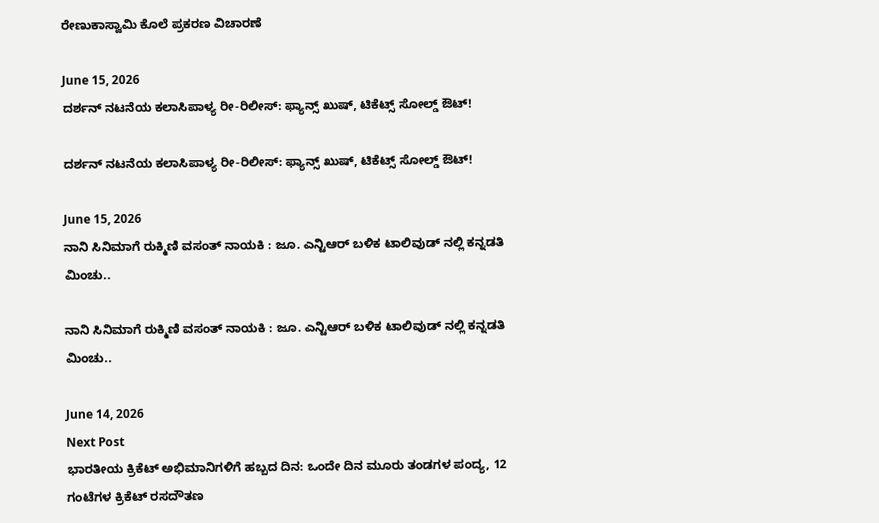ರೇಣುಕಾಸ್ವಾಮಿ ಕೊಲೆ ಪ್ರಕರಣ ವಿಚಾರಣೆ

June 15, 2026
ದರ್ಶನ್‌ ನಟನೆಯ ಕಲಾಸಿಪಾಳ್ಯ ರೀ-ರಿಲೀಸ್: ಫ್ಯಾನ್ಸ್‌ ಖುಷ್‌, ಟಿಕೆಟ್ಸ್ ಸೋಲ್ಡ್‌ ಔಟ್!

ದರ್ಶನ್‌ ನಟನೆಯ ಕಲಾಸಿಪಾಳ್ಯ ರೀ-ರಿಲೀಸ್: ಫ್ಯಾನ್ಸ್‌ ಖುಷ್‌, ಟಿಕೆಟ್ಸ್ ಸೋಲ್ಡ್‌ ಔಟ್!

June 15, 2026
ನಾನಿ ಸಿನಿಮಾಗೆ ರುಕ್ಮಿಣಿ ವಸಂತ್‌ ನಾಯಕಿ : ಜೂ. ಎನ್ಟಿಆರ್ ಬಳಿಕ ಟಾಲಿವುಡ್‌ ನಲ್ಲಿ ಕನ್ನಡತಿ ಮಿಂಚು..

ನಾನಿ ಸಿನಿಮಾಗೆ ರುಕ್ಮಿಣಿ ವಸಂತ್‌ ನಾಯಕಿ : ಜೂ. ಎನ್ಟಿಆರ್ ಬಳಿಕ ಟಾಲಿವುಡ್‌ ನಲ್ಲಿ ಕನ್ನಡತಿ ಮಿಂಚು..

June 14, 2026
Next Post
ಭಾರತೀಯ ಕ್ರಿಕೆಟ್ ಅಭಿಮಾನಿಗಳಿಗೆ ಹಬ್ಬದ ದಿನ: ಒಂದೇ ದಿನ ಮೂರು ತಂಡಗಳ ಪಂದ್ಯ, 12 ಗಂಟೆಗಳ ಕ್ರಿಕೆಟ್ ರಸದೌತಣ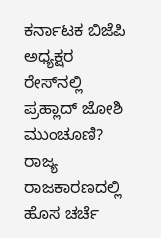ಕರ್ನಾಟಕ ಬಿಜೆಪಿ ಅಧ್ಯಕ್ಷರ ರೇಸ್‌ನಲ್ಲಿ ಪ್ರಹ್ಲಾದ್ ಜೋಶಿ ಮುಂಚೂಣಿ? ರಾಜ್ಯ ರಾಜಕಾರಣದಲ್ಲಿ ಹೊಸ ಚರ್ಚೆ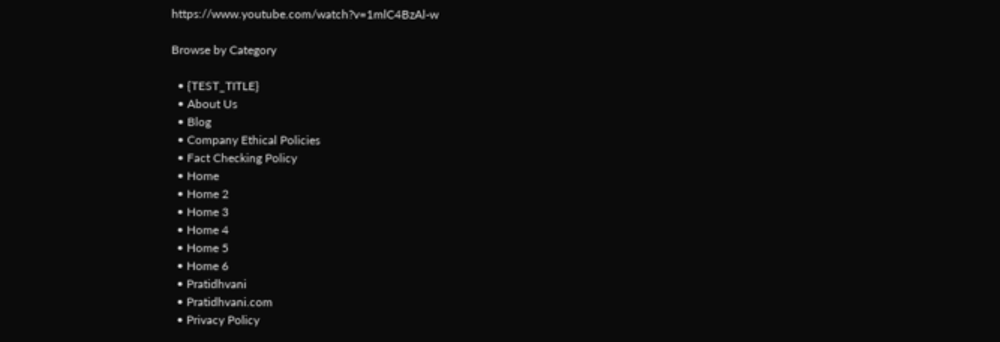https://www.youtube.com/watch?v=1mlC4BzAl-w

Browse by Category

  • {TEST_TITLE}
  • About Us
  • Blog
  • Company Ethical Policies
  • Fact Checking Policy
  • Home
  • Home 2
  • Home 3
  • Home 4
  • Home 5
  • Home 6
  • Pratidhvani
  • Pratidhvani.com
  • Privacy Policy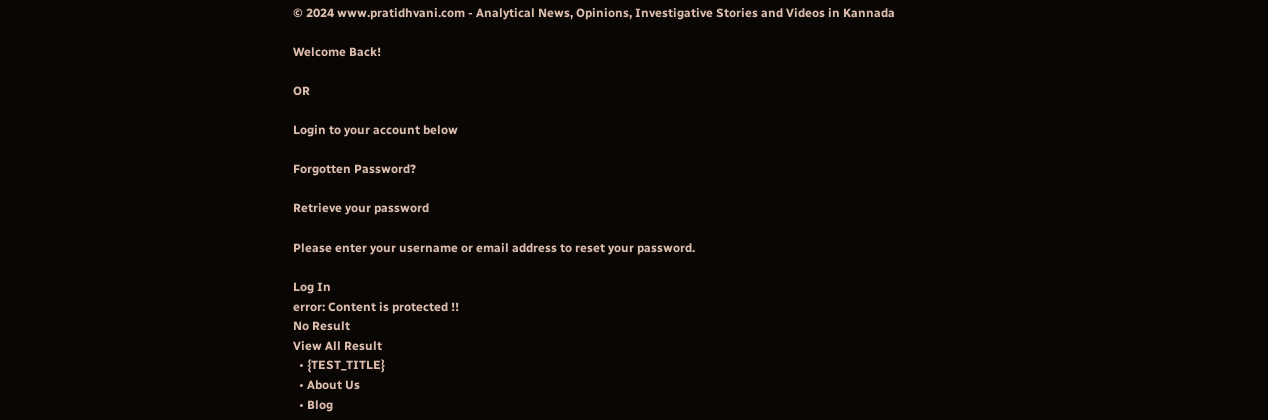© 2024 www.pratidhvani.com - Analytical News, Opinions, Investigative Stories and Videos in Kannada

Welcome Back!

OR

Login to your account below

Forgotten Password?

Retrieve your password

Please enter your username or email address to reset your password.

Log In
error: Content is protected !!
No Result
View All Result
  • {TEST_TITLE}
  • About Us
  • Blog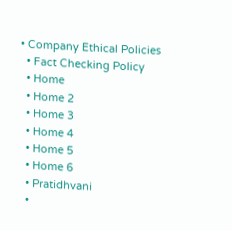• Company Ethical Policies
  • Fact Checking Policy
  • Home
  • Home 2
  • Home 3
  • Home 4
  • Home 5
  • Home 6
  • Pratidhvani
  •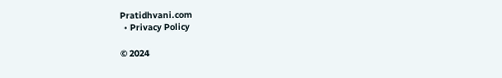Pratidhvani.com
  • Privacy Policy

© 2024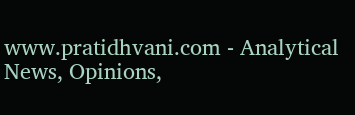www.pratidhvani.com - Analytical News, Opinions,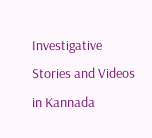Investigative Stories and Videos in Kannada